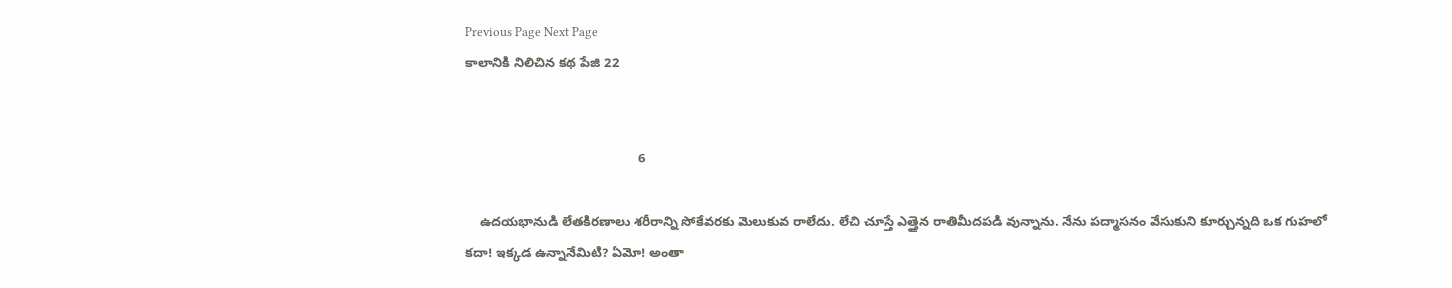Previous Page Next Page
కాలానికి నిలిచిన కథ పేజి 22


                                               6

    ఉదయభానుడి లేతకిరణాలు శరీరాన్ని సోకేవరకు మెలుకువ రాలేదు. లేచి చూస్తే ఎత్తైన రాతిమీదపడి వున్నాను. నేను పద్మాసనం వేసుకుని కూర్చున్నది ఒక గుహలో కదా! ఇక్కడ ఉన్నానేమిటి? ఏమో! అంతా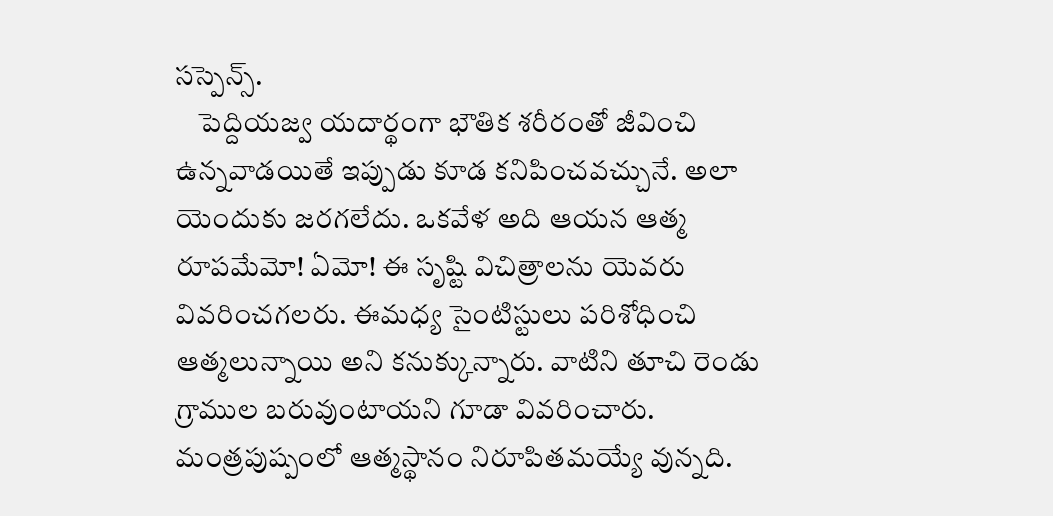సస్పెన్స్.
    పెద్దియజ్వ యదార్థంగా భౌతిక శరీరంతో జీవించి ఉన్నవాడయితే ఇప్పుడు కూడ కనిపించవచ్చునే. అలా యెందుకు జరగలేదు. ఒకవేళ అది ఆయన ఆత్మ రూపమేమో! ఏమో! ఈ సృష్టి విచిత్రాలను యెవరు వివరించగలరు. ఈమధ్య సైంటిస్టులు పరిశోధించి ఆత్మలున్నాయి అని కనుక్కున్నారు. వాటిని తూచి రెండు గ్రాముల బరువుంటాయని గూడా వివరించారు. మంత్రపుష్పంలో ఆత్మస్థానం నిరూపితమయ్యే వున్నది.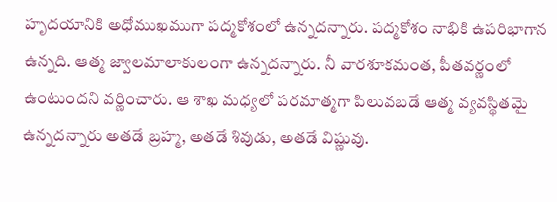హృదయానికి అధోముఖముగా పద్మకోశంలో ఉన్నదన్నారు. పద్మకోశం నాభికి ఉపరిభాగాన ఉన్నది. ఆత్మ జ్వాలమాలాకులంగా ఉన్నదన్నారు. నీ వారశూకమంత, పీతవర్ణంలో ఉంటుందని వర్ణించారు. ఆ శాఖ మధ్యలో పరమాత్మగా పిలువబడే ఆత్మ వ్యవస్థితమై ఉన్నదన్నారు అతడే బ్రహ్మ, అతడే శివుడు, అతడే విష్ణువు.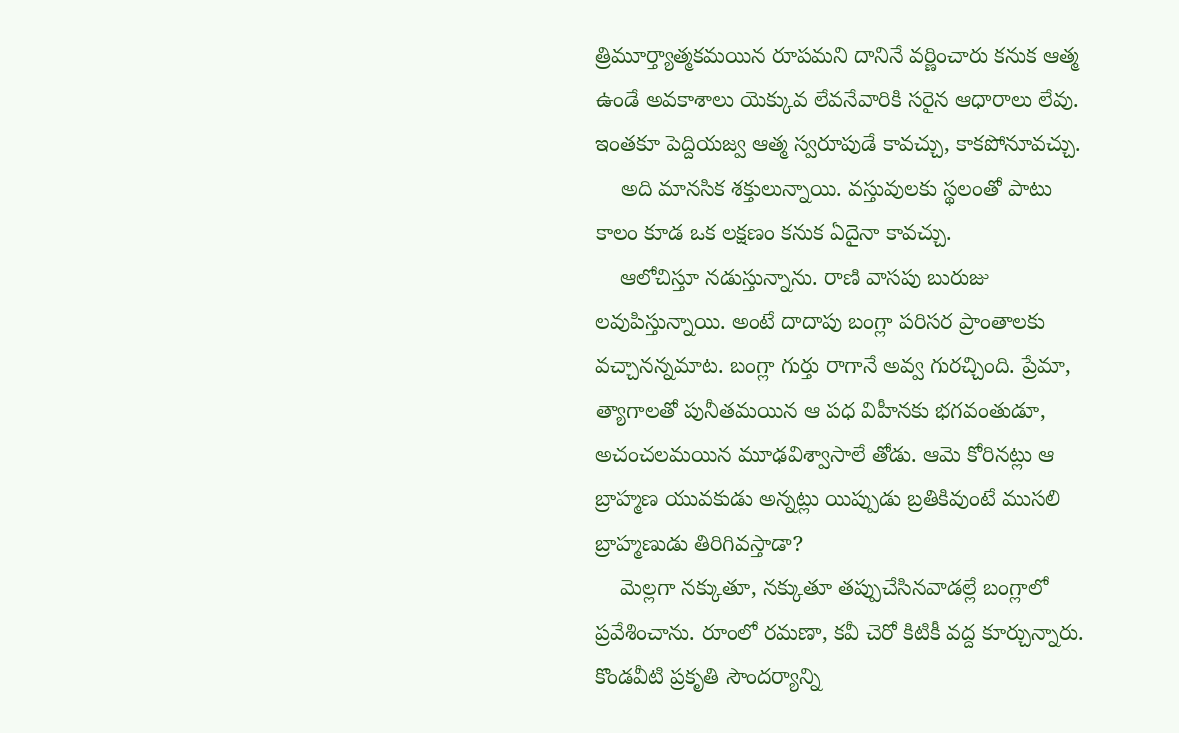త్రిమూర్త్యాత్మకమయిన రూపమని దానినే వర్ణించారు కనుక ఆత్మ ఉండే అవకాశాలు యెక్కువ లేవనేవారికి సరైన ఆధారాలు లేవు. ఇంతకూ పెద్దియజ్వ ఆత్మ స్వరూపుడే కావచ్చు, కాకపోనూవచ్చు.
    అది మానసిక శక్తులున్నాయి. వస్తువులకు స్థలంతో పాటు కాలం కూడ ఒక లక్షణం కనుక ఏదైనా కావచ్చు.
    ఆలోచిస్తూ నడుస్తున్నాను. రాణి వాసపు బురుజు లవుపిస్తున్నాయి. అంటే దాదాపు బంగ్లా పరిసర ప్రాంతాలకు వచ్చానన్నమాట. బంగ్లా గుర్తు రాగానే అవ్వ గురచ్చింది. ప్రేమా, త్యాగాలతో పునీతమయిన ఆ పధ విహీనకు భగవంతుడూ, అచంచలమయిన మూఢవిశ్వాసాలే తోడు. ఆమె కోరినట్లు ఆ బ్రాహ్మణ యువకుడు అన్నట్లు యిప్పుడు బ్రతికివుంటే ముసలి బ్రాహ్మణుడు తిరిగివస్తాడా?
    మెల్లగా నక్కుతూ, నక్కుతూ తప్పుచేసినవాడల్లే బంగ్లాలో ప్రవేశించాను. రూంలో రమణా, కవీ చెరో కిటికీ వద్ద కూర్చున్నారు. కొండవీటి ప్రకృతి సౌందర్యాన్ని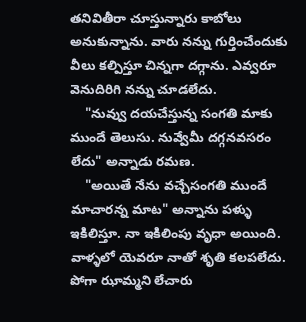తనివితీరా చూస్తున్నారు కాబోలు అనుకున్నాను. వారు నన్ను గుర్తించేందుకు వీలు కల్పిస్తూ చిన్నగా దగ్గాను. ఎవ్వరూ వెనుదిరిగి నన్ను చూడలేదు.
    "నువ్వు దయచేస్తున్న సంగతి మాకు ముందే తెలుసు. నువ్వేమీ దగ్గనవసరం లేదు" అన్నాడు రమణ.
    "అయితే నేను వచ్చేసంగతి ముందే మాచారన్న మాట" అన్నాను పళ్ళు ఇకిలిస్తూ. నా ఇకిలింపు వృధా అయింది. వాళ్ళలో యెవరూ నాతో శృతి కలపలేదు. పోగా ఝామ్మని లేచారు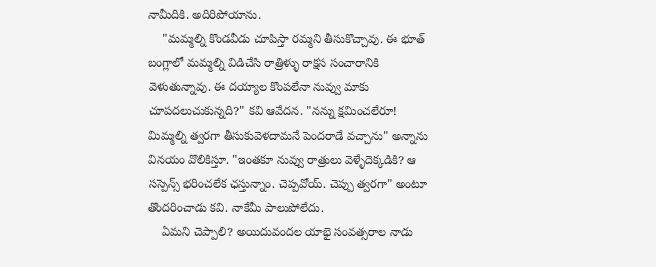నామీదికి. అదిరిపోయాను.
    "మమ్మల్ని కొండవీడు చూపిస్తా రమ్మని తీసుకొచ్చావు. ఈ భూత్ బంగ్లాలో మమ్మల్ని విడిచేసి రాత్రిళ్ళు రాక్షస సంచారానికి వెళుతున్నావు. ఈ దయ్యాల కొంపలేనా నువ్వు మాకు చూపదలుచుకున్నది?" కవి ఆవేదన. "నన్ను క్షమించలేరూ! మిమ్మల్ని త్వరగా తీసుకువెళదామనే పెందరాడే వచ్చాను" అన్నాను వినయం వొలికిస్తూ. "ఇంతకూ నువ్వు రాత్రులు వెళ్ళేదెక్కడికి? ఆ సస్పెన్స్ భరించలేక ఛస్తున్నాం. చెప్పవోయ్. చెప్పు త్వరగా" అంటూ తొందరించాడు కవి. నాకేమీ పాలుపోలేదు.
    ఏమని చెప్పాలి? అయిదువందల యాభై సంవత్సరాల నాడు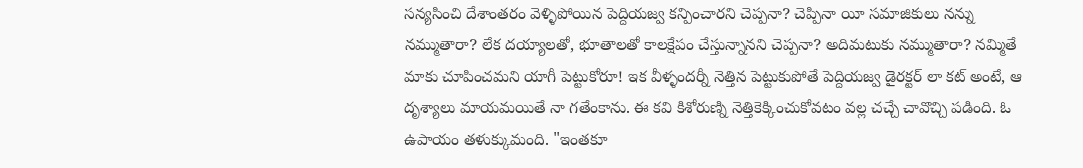సన్యసించి దేశాంతరం వెళ్ళిపోయిన పెద్దియజ్వ కన్పించారని చెప్పనా? చెప్పినా యీ సమాజికులు నన్ను నమ్ముతారా? లేక దయ్యాలతో, భూతాలతో కాలక్షేపం చేస్తున్నానని చెప్పనా? అదిమటుకు నమ్ముతారా? నమ్మితే మాకు చూపించమని యాగీ పెట్టుకోరూ! ఇక వీళ్ళందర్నీ నెత్తిన పెట్టుకుపోతే పెద్దియజ్వ డైరక్టర్ లా కట్ అంటే, ఆ దృశ్యాలు మాయమయితే నా గతేంకాను. ఈ కవి కిశోరుణ్ని నెత్తికెక్కించుకోవటం వల్ల చచ్చే చావొచ్చి పడింది. ఓ ఉపాయం తళుక్కుమంది. "ఇంతకూ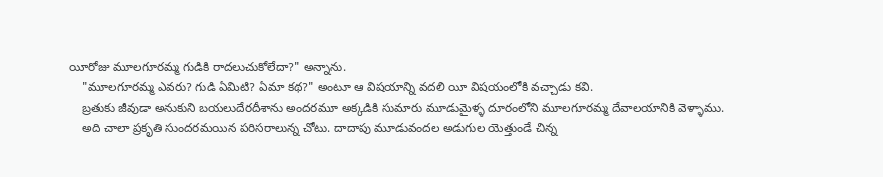యీరోజు మూలగూరమ్మ గుడికి రాదలుచుకోలేదా?" అన్నాను.
    "మూలగూరమ్మ ఎవరు? గుడి ఏమిటి? ఏమా కథ?" అంటూ ఆ విషయాన్ని వదలి యీ విషయంలోకి వచ్చాడు కవి.
    బ్రతుకు జీవుడా అనుకుని బయలుదేరదీశాను అందరమూ అక్కడికి సుమారు మూడుమైళ్ళ దూరంలోని మూలగూరమ్మ దేవాలయానికి వెళ్ళాము.
    అది చాలా ప్రకృతి సుందరమయిన పరిసరాలున్న చోటు. దాదాపు మూడువందల అడుగుల యెత్తుండే చిన్న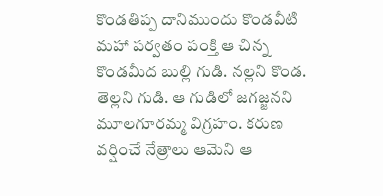కొండతిప్ప దానిముందు కొండవీటి మహా పర్వతం పంక్తి ఆ చిన్న కొండమీద బుల్లి గుడి. నల్లని కొండ. తెల్లని గుడి. ఆ గుడిలో జగజ్జనని మూలగూరమ్మ విగ్రహం. కరుణ వర్షించే నేత్రాలు ఆమెని ఆ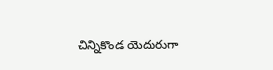చిన్నికొండ యెదురుగా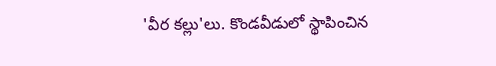'వీర కల్లు'లు. కొండవీడులో స్థాపించిన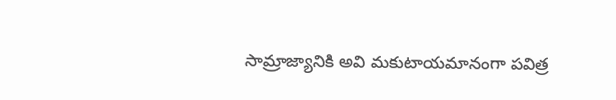సామ్రాజ్యానికి అవి మకుటాయమానంగా పవిత్ర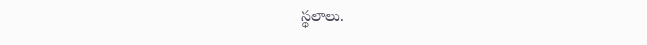స్థలాలు.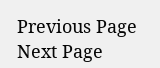Previous Page Next Page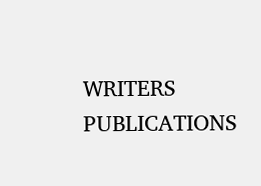WRITERS
PUBLICATIONS